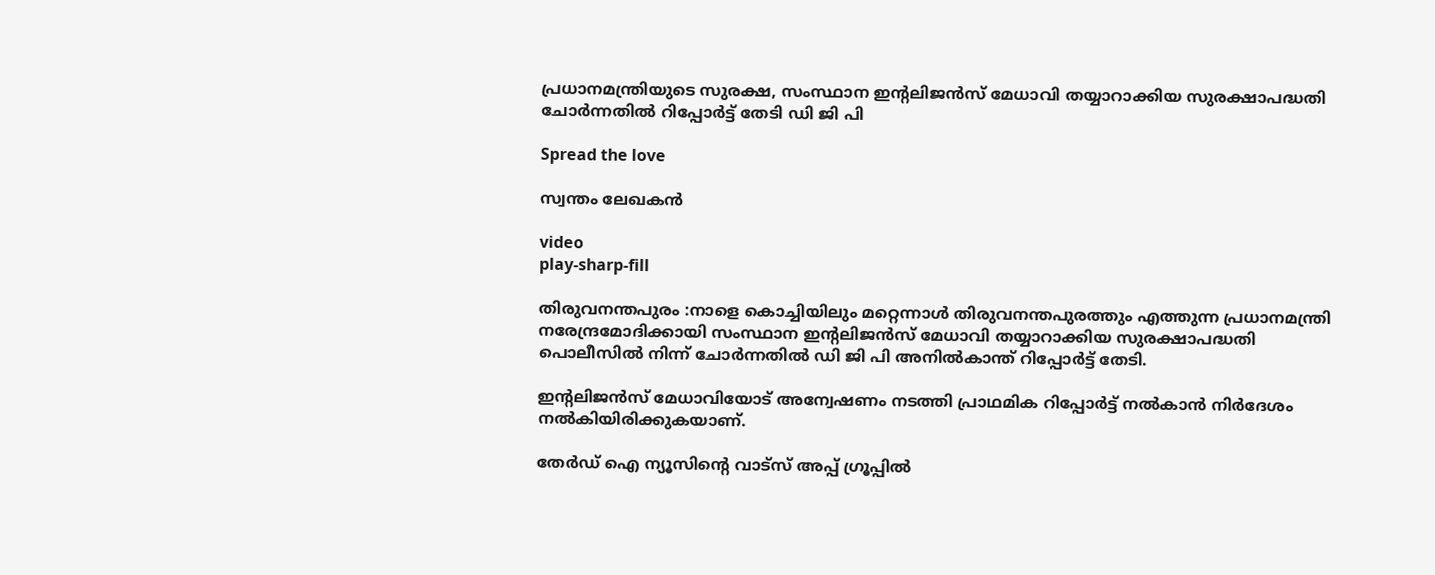പ്രധാനമന്ത്രിയുടെ സുരക്ഷ, സംസ്ഥാന ഇന്റലിജന്‍സ് മേധാവി തയ്യാറാക്കിയ സുരക്ഷാപദ്ധതി ചോര്‍ന്നതില്‍ റിപ്പോര്‍ട്ട് തേടി ഡി ജി പി

Spread the love

സ്വന്തം ലേഖകൻ

video
play-sharp-fill

തിരുവനന്തപുരം :നാളെ കൊച്ചിയിലും മറ്റെന്നാള്‍ തിരുവനന്തപുരത്തും എത്തുന്ന പ്രധാനമന്ത്രി നരേന്ദ്രമോദിക്കായി സംസ്ഥാന ഇന്റലിജന്‍സ് മേധാവി തയ്യാറാക്കിയ സുരക്ഷാപദ്ധതി പൊലീസില്‍ നിന്ന് ചോര്‍ന്നതില്‍ ഡി ജി പി അനില്‍കാന്ത് റിപ്പോര്‍ട്ട് തേടി.

ഇന്റലിജന്‍സ് മേധാവിയോട് അന്വേഷണം നടത്തി പ്രാഥമിക റിപ്പോര്‍ട്ട് നല്‍കാന്‍ നിര്‍ദേശം നല്‍കിയിരിക്കുകയാണ്.

തേർഡ് ഐ ന്യൂസിന്റെ വാട്സ് അപ്പ് ഗ്രൂപ്പിൽ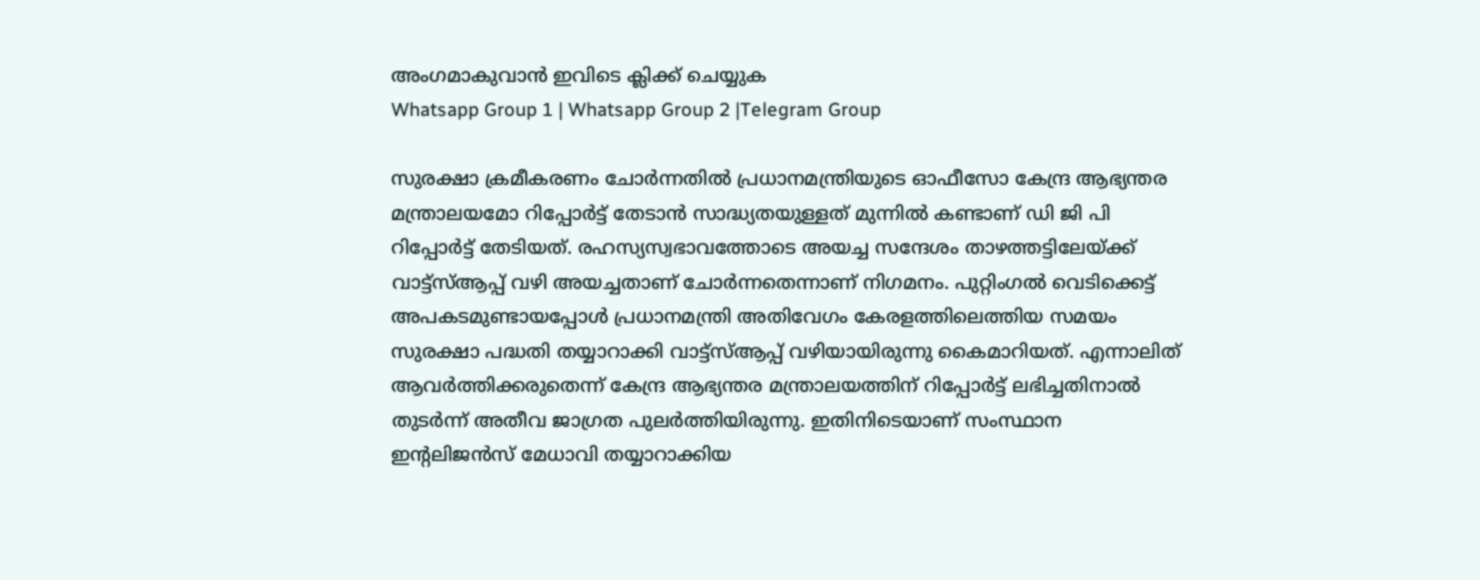അംഗമാകുവാൻ ഇവിടെ ക്ലിക്ക് ചെയ്യുക
Whatsapp Group 1 | Whatsapp Group 2 |Telegram Group

സുരക്ഷാ ക്രമീകരണം ചോര്‍ന്നതില്‍ പ്രധാനമന്ത്രിയുടെ ഓഫീസോ കേന്ദ്ര ആഭ്യന്തര മന്ത്രാലയമോ റിപ്പോര്‍ട്ട് തേടാന്‍ സാദ്ധ്യതയുള്ളത് മുന്നില്‍ കണ്ടാണ് ഡി ജി പി റിപ്പോര്‍ട്ട് തേടിയത്. രഹസ്യസ്വഭാവത്തോടെ അയച്ച സന്ദേശം താഴത്തട്ടിലേയ്ക്ക് വാട്ട്സ്‌ആപ്പ് വഴി അയച്ചതാണ് ചോര്‍ന്നതെന്നാണ് നിഗമനം. പുറ്റിംഗല്‍ വെടിക്കെട്ട് അപകടമുണ്ടായപ്പോള്‍ പ്രധാനമന്ത്രി അതിവേഗം കേരളത്തിലെത്തിയ സമയം സുരക്ഷാ പദ്ധതി തയ്യാറാക്കി വാട്ട്‌സ്‌ആപ്പ് വഴിയായിരുന്നു കൈമാറിയത്. എന്നാലിത് ആവര്‍ത്തിക്കരുതെന്ന് കേന്ദ്ര ആഭ്യന്തര മന്ത്രാലയത്തിന് റിപ്പോര്‍ട്ട് ലഭിച്ചതിനാല്‍ തുടര്‍ന്ന് അതീവ ജാഗ്രത പുലര്‍ത്തിയിരുന്നു. ഇതിനിടെയാണ് സംസ്ഥാന ഇന്റലിജന്‍സ് മേധാവി തയ്യാറാക്കിയ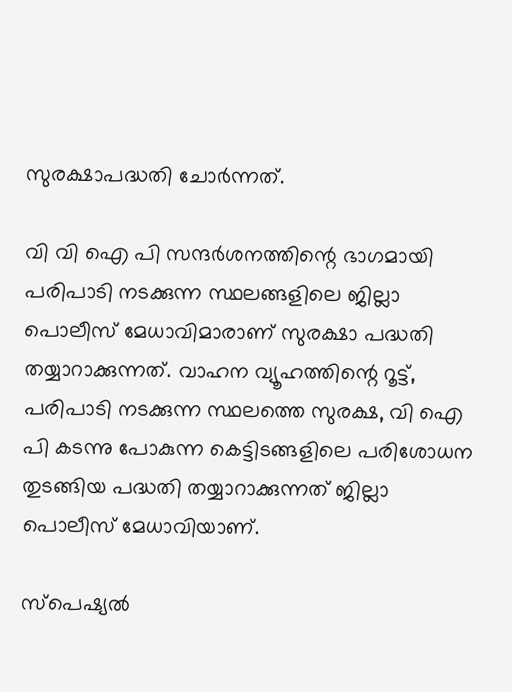സുരക്ഷാപദ്ധതി ചോര്‍ന്നത്.

വി വി ഐ പി സന്ദര്‍ശനത്തിന്റെ ഭാഗമായി പരിപാടി നടക്കുന്ന സ്ഥലങ്ങളിലെ ജില്ലാ പൊലീസ് മേധാവിമാരാണ് സുരക്ഷാ പദ്ധതി തയ്യാറാക്കുന്നത്. വാഹന വ്യൂഹത്തിന്റെ റൂട്ട്, പരിപാടി നടക്കുന്ന സ്ഥലത്തെ സുരക്ഷ, വി ഐ പി കടന്നു പോകുന്ന കെട്ടിടങ്ങളിലെ പരിശോധന തുടങ്ങിയ പദ്ധതി തയ്യാറാക്കുന്നത് ജില്ലാ പൊലീസ് മേധാവിയാണ്.

സ്പെഷ്യല്‍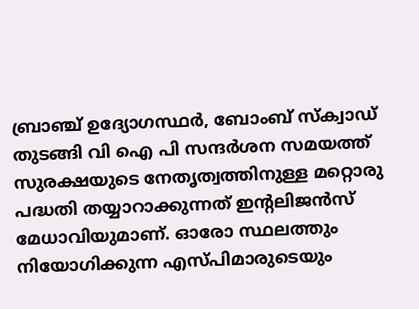ബ്രാഞ്ച് ഉദ്യോഗസ്ഥര്‍, ബോംബ് സ്ക്വാഡ് തുടങ്ങി വി ഐ പി സന്ദര്‍ശന സമയത്ത് സുരക്ഷയുടെ നേതൃത്വത്തിനുള്ള മറ്റൊരു പദ്ധതി തയ്യാറാക്കുന്നത് ഇന്റലിജന്‍സ് മേധാവിയുമാണ്. ഓരോ സ്ഥലത്തും നിയോഗിക്കുന്ന എസ്പിമാരുടെയും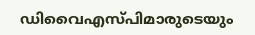ഡിവൈഎസ്പിമാരുടെയും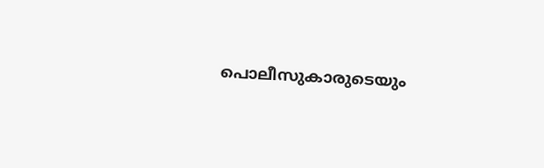പൊലീസുകാരുടെയും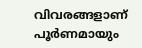വിവരങ്ങളാണ് പൂര്‍ണമായും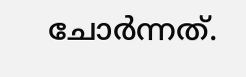ചോര്‍ന്നത്.